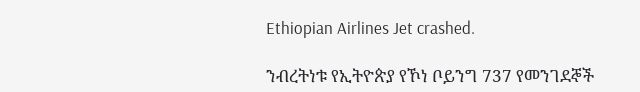Ethiopian Airlines Jet crashed.

ንብረትነቱ የኢትዮጵያ የኾነ ቦይንግ 737 የመንገደኞች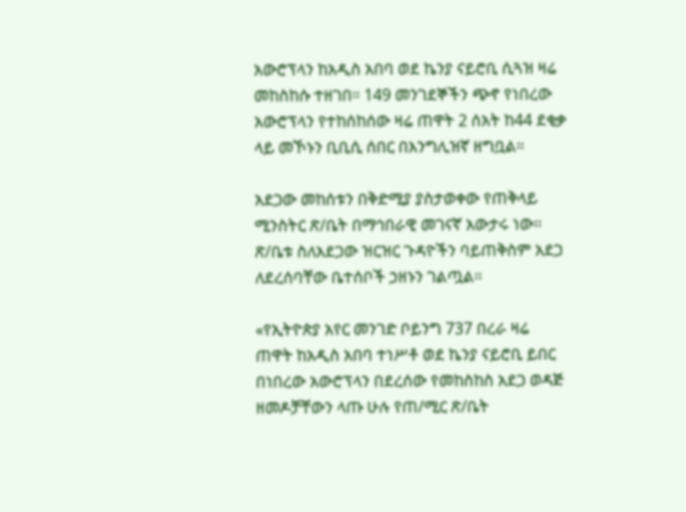አውሮፕላን ከአዲስ አበባ ወደ ኬንያ ናይሮቢ ሲጓዝ ዛሬ መከስከሱ ተዘገበ። 149 መንገደኞችን ጭኖ የነበረው አውሮፕላን የተከሰከሰው ዛሬ ጠዋት 2 ሰአት ከ44 ደቂቃ ላይ መኾኑን ቢቢሲ ሰበር በእንግሊዝኛ ዘግቧል።

አደጋው መከሰቱን በቅድሚያ ያስታወቀው የጠቅላይ ሚንስትር ጽ/ቤት በማኅበራዊ መገናኛ አውታሩ ነው። ጽ/ቤቱ ስለአደጋው ዝርዝር ጉዳዮችን ባይጠቅስም አደጋ ለደረሰባቸው ቤተሰቦች ኃዘኑን ገልጧል።

«የኢትዮጵያ አየር መንገድ ቦይንግ 737 በረራ ዛሬ ጠዋት ከአዲስ አበባ ተነሥቶ ወደ ኬንያ ናይሮቢ ይበር በነበረው አውሮፕላን በደረሰው የመከስከስ አደጋ ወዳጅ ዘመዶቻቸውን ላጡ ሁሉ የጠ/ሚር ጽ/ቤት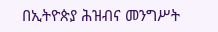በኢትዮጵያ ሕዝብና መንግሥት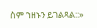ስም ኀዘኑን ይገልጻል::»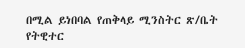በሚል ይነበባል የጠቅላይ ሚንስትር ጽ/ቤት የትዊተር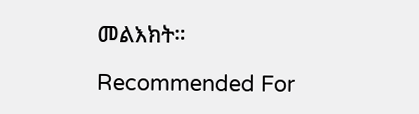መልእክት።

Recommended For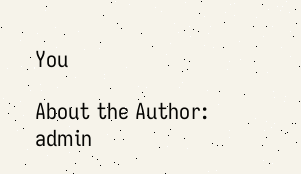You

About the Author: admin